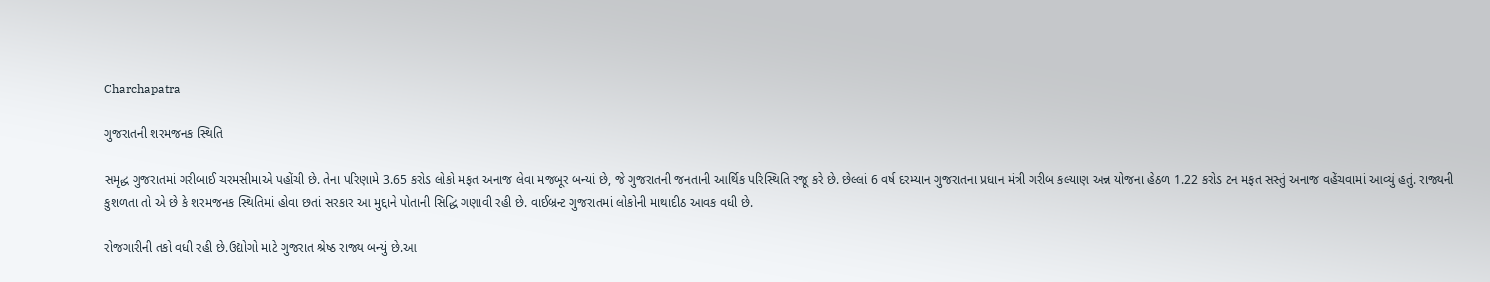Charchapatra

ગુજરાતની શરમજનક સ્થિતિ

સમૃદ્ધ ગુજરાતમાં ગરીબાઈ ચરમસીમાએ પહોંચી છે. તેના પરિણામે 3.65 કરોડ લોકો મફત અનાજ લેવા મજબૂર બન્યાં છે, જે ગુજરાતની જનતાની આર્થિક પરિસ્થિતિ રજૂ કરે છે. છેલ્લાં 6 વર્ષ દરમ્યાન ગુજરાતના પ્રધાન મંત્રી ગરીબ કલ્યાણ અન્ન યોજના હેઠળ 1.22 કરોડ ટન મફત સસ્તું અનાજ વહેંચવામાં આવ્યું હતું. રાજ્યની કુશળતા તો એ છે કે શરમજનક સ્થિતિમાં હોવા છતાં સરકાર આ મુદ્દાને પોતાની સિદ્ધિ ગણાવી રહી છે. વાઈબ્રન્ટ ગુજરાતમાં લોકોની માથાદીઠ આવક વધી છે.

રોજગારીની તકો વધી રહી છે.ઉદ્યોગો માટે ગુજરાત શ્રેષ્ઠ રાજ્ય બન્યું છે.આ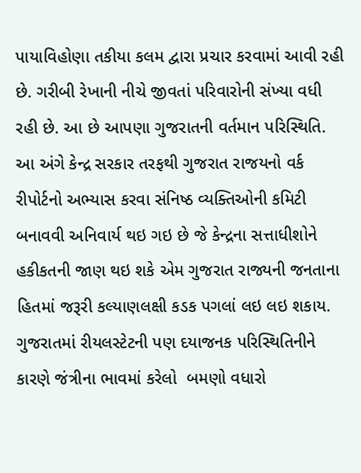પાયાવિહોણા તકીયા કલમ દ્વારા પ્રચાર કરવામાં આવી રહી છે. ગરીબી રેખાની નીચે જીવતાં પરિવારોની સંખ્યા વધી રહી છે. આ છે આપણા ગુજરાતની વર્તમાન પરિસ્થિતિ. આ અંગે કેન્દ્ર સરકાર તરફથી ગુજરાત રાજયનો વર્ક રીપોર્ટનો અભ્યાસ કરવા સંનિષ્ઠ વ્યક્તિઓની કમિટી બનાવવી અનિવાર્ય થઇ ગઇ છે જે કેન્દ્રના સત્તાધીશોને હકીકતની જાણ થઇ શકે એમ ગુજરાત રાજ્યની જનતાના હિતમાં જરૂરી કલ્યાણલક્ષી કડક પગલાં લઇ લઇ શકાય. ગુજરાતમાં રીયલસ્ટેટની પણ દયાજનક પરિસ્થિતિનીને કારણે જંત્રીના ભાવમાં કરેલો  બમણો વધારો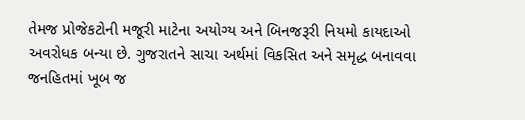તેમજ પ્રોજેકટોની મજૂરી માટેના અયોગ્ય અને બિનજરૂરી નિયમો કાયદાઓ અવરોધક બન્યા છે. ગુજરાતને સાચા અર્થમાં વિકસિત અને સમૃદ્ધ બનાવવા જનહિતમાં ખૂબ જ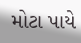મોટા પાયે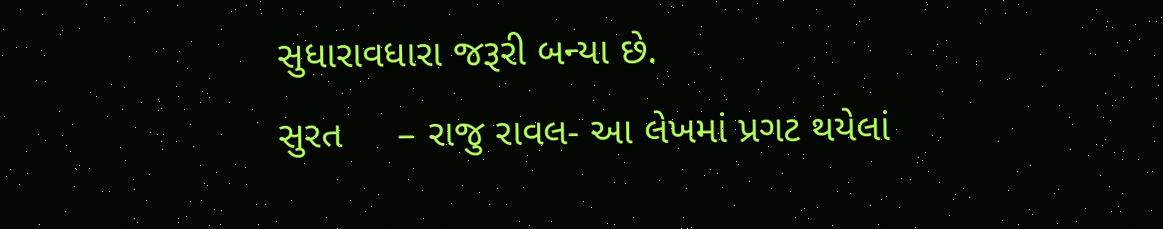સુધારાવધારા જરૂરી બન્યા છે.
સુરત     – રાજુ રાવલ- આ લેખમાં પ્રગટ થયેલાં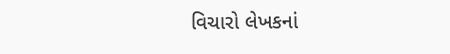વિચારો લેખકનાં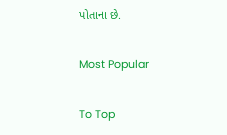પોતાના છે.

Most Popular

To Top